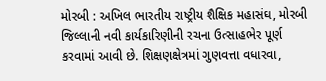મોરબી : અખિલ ભારતીય રાષ્ટ્રીય શૈક્ષિક મહાસંઘ, મોરબી જિલ્લાની નવી કાર્યકારિણીની રચના ઉત્સાહભેર પૂર્ણ કરવામાં આવી છે. શિક્ષણક્ષેત્રમાં ગુણવત્તા વધારવા,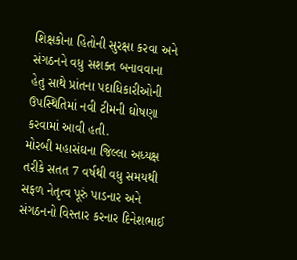શિક્ષકોના હિતોની સુરક્ષા કરવા અને સંગઠનને વધુ સશક્ત બનાવવાના હેતુ સાથે પ્રાંતના પદાધિકારીઓની ઉપસ્થિતિમાં નવી ટીમની ઘોષણા કરવામાં આવી હતી.
મોરબી મહાસંઘના જિલ્લા અધ્યક્ષ તરીકે સતત 7 વર્ષથી વધુ સમયથી સફળ નેતૃત્વ પૂરું પાડનાર અને સંગઠનનો વિસ્તાર કરનાર દિનેશભાઈ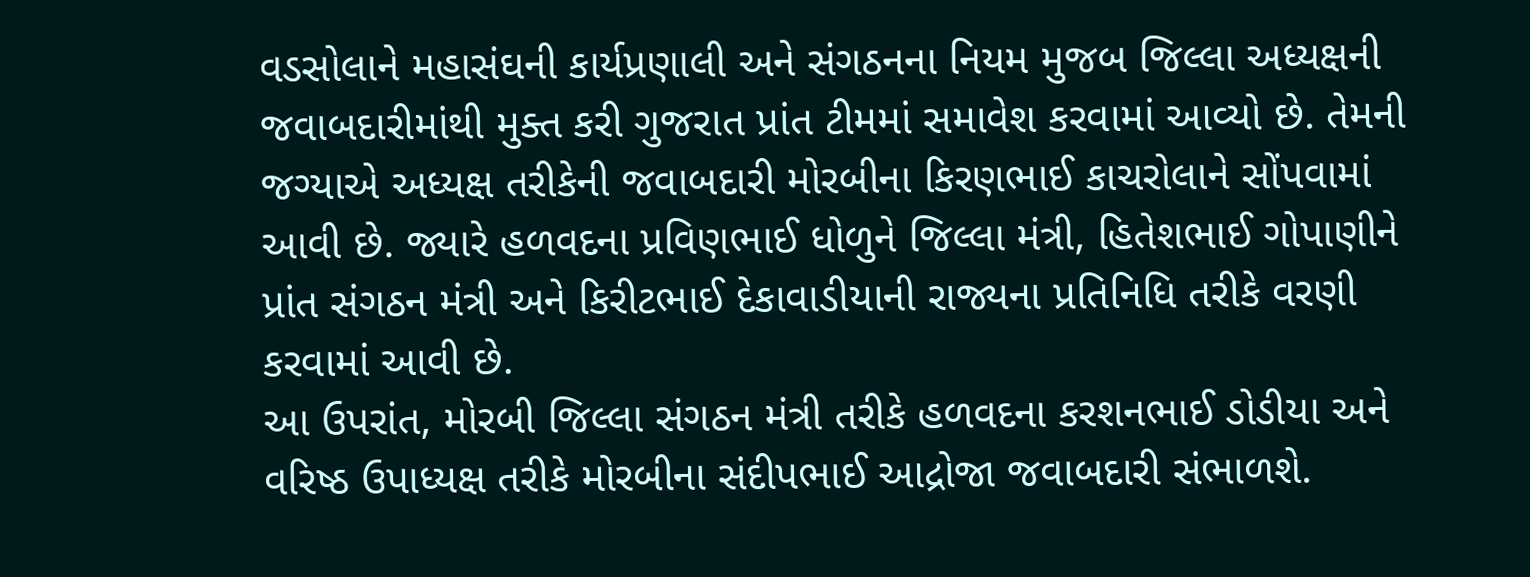વડસોલાને મહાસંઘની કાર્યપ્રણાલી અને સંગઠનના નિયમ મુજબ જિલ્લા અધ્યક્ષની જવાબદારીમાંથી મુક્ત કરી ગુજરાત પ્રાંત ટીમમાં સમાવેશ કરવામાં આવ્યો છે. તેમની જગ્યાએ અધ્યક્ષ તરીકેની જવાબદારી મોરબીના કિરણભાઈ કાચરોલાને સોંપવામાં આવી છે. જ્યારે હળવદના પ્રવિણભાઈ ધોળુને જિલ્લા મંત્રી, હિતેશભાઈ ગોપાણીને પ્રાંત સંગઠન મંત્રી અને કિરીટભાઈ દેકાવાડીયાની રાજ્યના પ્રતિનિધિ તરીકે વરણી કરવામાં આવી છે.
આ ઉપરાંત, મોરબી જિલ્લા સંગઠન મંત્રી તરીકે હળવદના કરશનભાઈ ડોડીયા અને વરિષ્ઠ ઉપાધ્યક્ષ તરીકે મોરબીના સંદીપભાઈ આદ્રોજા જવાબદારી સંભાળશે.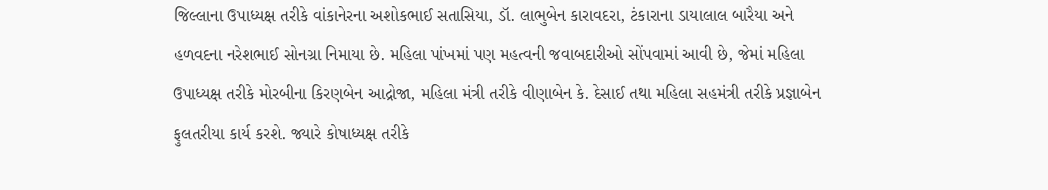જિલ્લાના ઉપાધ્યક્ષ તરીકે વાંકાનેરના અશોકભાઈ સતાસિયા, ડૉ. લાભુબેન કારાવદરા, ટંકારાના ડાયાલાલ બારૈયા અને હળવદના નરેશભાઈ સોનગ્રા નિમાયા છે. મહિલા પાંખમાં પણ મહત્વની જવાબદારીઓ સોંપવામાં આવી છે, જેમાં મહિલા ઉપાધ્યક્ષ તરીકે મોરબીના કિરણબેન આદ્રોજા, મહિલા મંત્રી તરીકે વીણાબેન કે. દેસાઈ તથા મહિલા સહમંત્રી તરીકે પ્રજ્ઞાબેન ફુલતરીયા કાર્ય કરશે. જ્યારે કોષાધ્યક્ષ તરીકે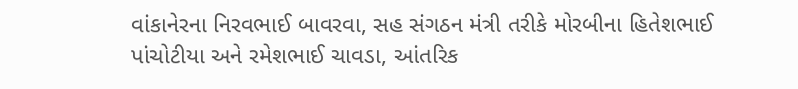વાંકાનેરના નિરવભાઈ બાવરવા, સહ સંગઠન મંત્રી તરીકે મોરબીના હિતેશભાઈ પાંચોટીયા અને રમેશભાઈ ચાવડા, આંતરિક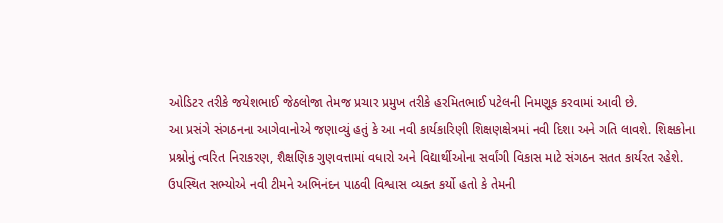ઓડિટર તરીકે જયેશભાઈ જેઠલોજા તેમજ પ્રચાર પ્રમુખ તરીકે હરમિતભાઈ પટેલની નિમણૂક કરવામાં આવી છે.
આ પ્રસંગે સંગઠનના આગેવાનોએ જણાવ્યું હતું કે આ નવી કાર્યકારિણી શિક્ષણક્ષેત્રમાં નવી દિશા અને ગતિ લાવશે. શિક્ષકોના પ્રશ્નોનું ત્વરિત નિરાકરણ, શૈક્ષણિક ગુણવત્તામાં વધારો અને વિદ્યાર્થીઓના સર્વાંગી વિકાસ માટે સંગઠન સતત કાર્યરત રહેશે. ઉપસ્થિત સભ્યોએ નવી ટીમને અભિનંદન પાઠવી વિશ્વાસ વ્યક્ત કર્યો હતો કે તેમની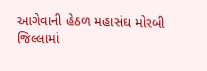આગેવાની હેઠળ મહાસંઘ મોરબી જિલ્લામાં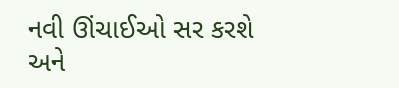નવી ઊંચાઈઓ સર કરશે અને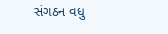સંગઠન વધુ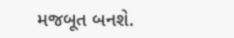મજબૂત બનશે.